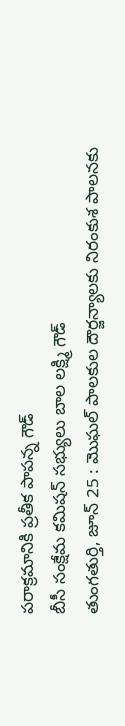పరాక్రమానికి ప్రతీక పాపన్న గౌడ్
బీసీ సంక్షేమ కమిషన్ సభ్యులు బాల లక్ష్మి గౌడ్
తుంగతుర్తి, జూన్ 25 : మొఘల్ పాలకుల దౌర్జన్యాలకు నిరంకుశ పాలనకు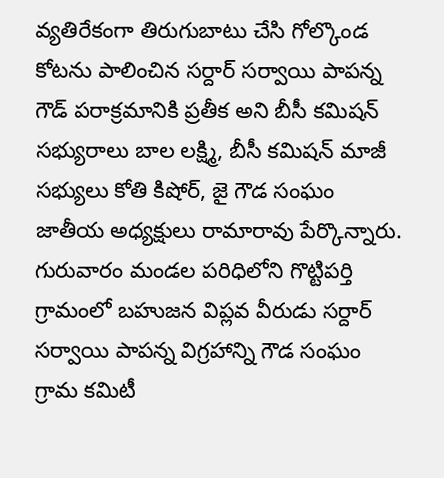వ్యతిరేకంగా తిరుగుబాటు చేసి గోల్కొండ కోటను పాలించిన సర్దార్ సర్వాయి పాపన్న గౌడ్ పరాక్రమానికి ప్రతీక అని బీసీ కమిషన్ సభ్యురాలు బాల లక్ష్మి, బీసీ కమిషన్ మాజీ సభ్యులు కోతి కిషోర్, జై గౌడ సంఘం జాతీయ అధ్యక్షులు రామారావు పేర్కొన్నారు.
గురువారం మండల పరిధిలోని గొట్టిపర్తి గ్రామంలో బహుజన విప్లవ వీరుడు సర్దార్ సర్వాయి పాపన్న విగ్రహాన్ని గౌడ సంఘం గ్రామ కమిటీ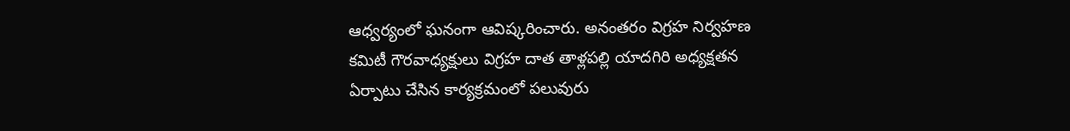ఆధ్వర్యంలో ఘనంగా ఆవిష్కరించారు. అనంతరం విగ్రహ నిర్వహణ కమిటీ గౌరవాధ్యక్షులు విగ్రహ దాత తాళ్లపల్లి యాదగిరి అధ్యక్షతన ఏర్పాటు చేసిన కార్యక్రమంలో పలువురు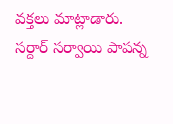వక్తలు మాట్లాడారు.
సర్దార్ సర్వాయి పాపన్న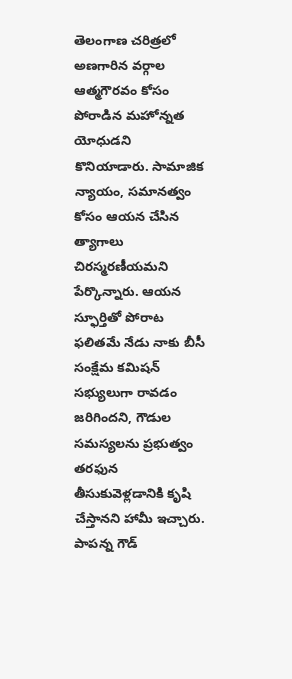తెలంగాణ చరిత్రలో అణగారిన వర్గాల ఆత్మగౌరవం కోసం పోరాడిన మహోన్నత యోధుడని కొనియాడారు. సామాజిక న్యాయం, సమానత్వం కోసం ఆయన చేసిన త్యాగాలు చిరస్మరణీయమని పేర్కొన్నారు. ఆయన స్ఫూర్తితో పోరాట ఫలితమే నేడు నాకు బీసీ సంక్షేమ కమిషన్ సభ్యులుగా రావడం జరిగిందని, గౌడుల సమస్యలను ప్రభుత్వం తరఫున తీసుకువెళ్లడానికి కృషి చేస్తానని హామీ ఇచ్చారు.
పాపన్న గౌడ్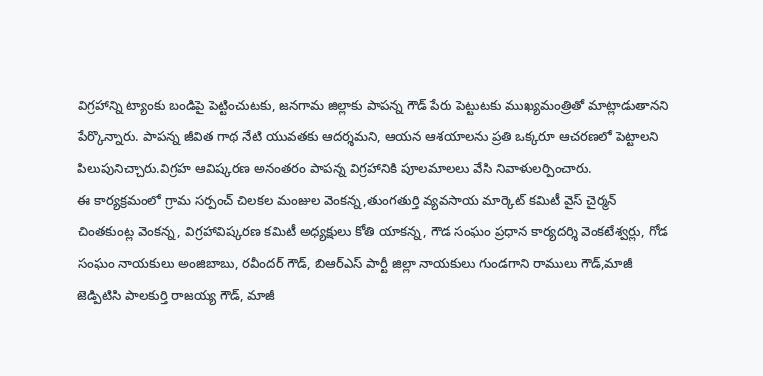విగ్రహాన్ని ట్యాంకు బండిపై పెట్టించుటకు, జనగామ జిల్లాకు పాపన్న గౌడ్ పేరు పెట్టుటకు ముఖ్యమంత్రితో మాట్లాడుతానని పేర్కొన్నారు. పాపన్న జీవిత గాథ నేటి యువతకు ఆదర్శమని, ఆయన ఆశయాలను ప్రతి ఒక్కరూ ఆచరణలో పెట్టాలని పిలుపునిచ్చారు.విగ్రహ ఆవిష్కరణ అనంతరం పాపన్న విగ్రహానికి పూలమాలలు వేసి నివాళులర్పించారు.
ఈ కార్యక్రమంలో గ్రామ సర్పంచ్ చిలకల మంజుల వెంకన్న,తుంగతుర్తి వ్యవసాయ మార్కెట్ కమిటీ వైస్ చైర్మన్ చింతకుంట్ల వెంకన్న, విగ్రహావిష్కరణ కమిటీ అధ్యక్షులు కోతి యాకన్న, గౌడ సంఘం ప్రధాన కార్యదర్శి వెంకటేశ్వర్లు, గోడ సంఘం నాయకులు అంజిబాబు, రవీందర్ గౌడ్, బిఆర్ఎస్ పార్టీ జిల్లా నాయకులు గుండగాని రాములు గౌడ్,మాజీ జెడ్పిటిసి పాలకుర్తి రాజయ్య గౌడ్, మాజీ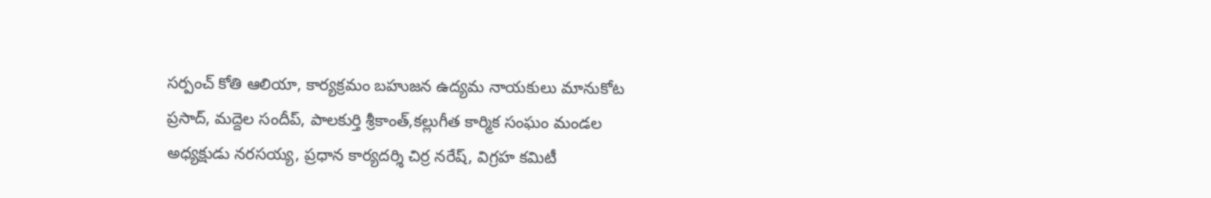సర్పంచ్ కోతి ఆలియా, కార్యక్రమం బహుజన ఉద్యమ నాయకులు మానుకోట ప్రసాద్, మద్దెల సందీప్, పాలకుర్తి శ్రీకాంత్,కల్లుగీత కార్మిక సంఘం మండల అధ్యక్షుడు నరసయ్య, ప్రధాన కార్యదర్శి చిర్ర నరేష్, విగ్రహ కమిటీ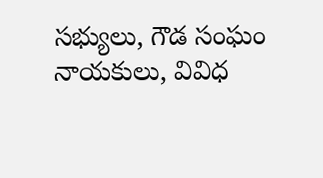సభ్యులు, గౌడ సంఘం నాయకులు, వివిధ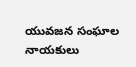యువజన సంఘాల నాయకులు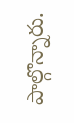పాల్గొన్నారు.